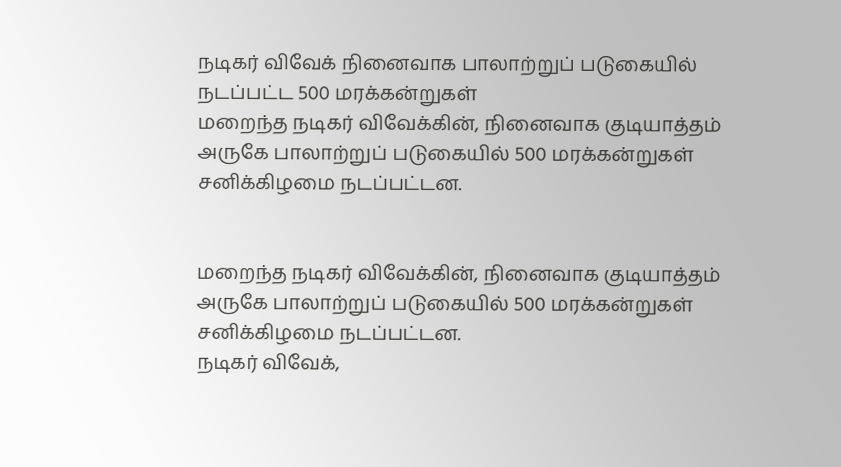நடிகர் விவேக் நினைவாக பாலாற்றுப் படுகையில் நடப்பட்ட 500 மரக்கன்றுகள்
மறைந்த நடிகர் விவேக்கின், நினைவாக குடியாத்தம் அருகே பாலாற்றுப் படுகையில் 500 மரக்கன்றுகள் சனிக்கிழமை நடப்பட்டன.


மறைந்த நடிகர் விவேக்கின், நினைவாக குடியாத்தம் அருகே பாலாற்றுப் படுகையில் 500 மரக்கன்றுகள் சனிக்கிழமை நடப்பட்டன.
நடிகர் விவேக்,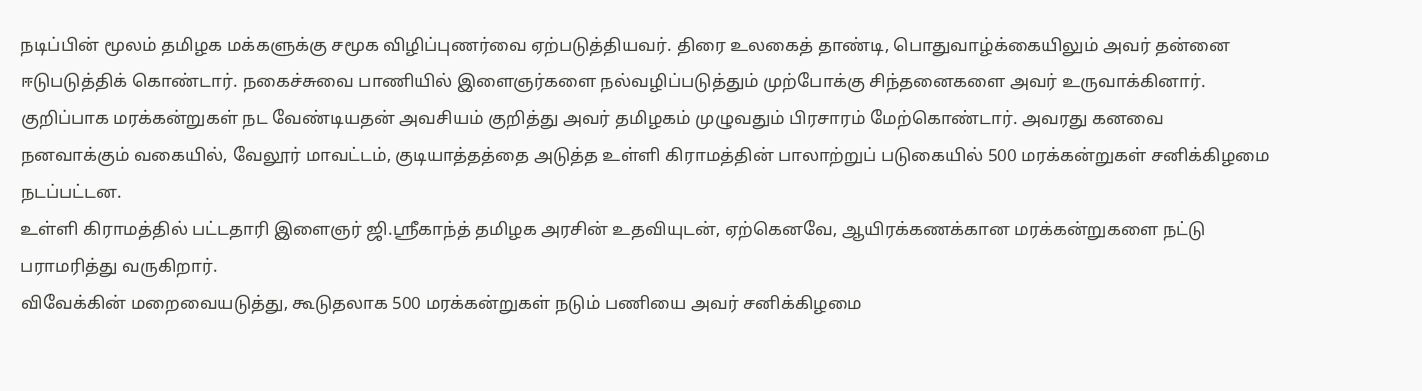நடிப்பின் மூலம் தமிழக மக்களுக்கு சமூக விழிப்புணர்வை ஏற்படுத்தியவர். திரை உலகைத் தாண்டி, பொதுவாழ்க்கையிலும் அவர் தன்னை ஈடுபடுத்திக் கொண்டார். நகைச்சுவை பாணியில் இளைஞர்களை நல்வழிப்படுத்தும் முற்போக்கு சிந்தனைகளை அவர் உருவாக்கினார். குறிப்பாக மரக்கன்றுகள் நட வேண்டியதன் அவசியம் குறித்து அவர் தமிழகம் முழுவதும் பிரசாரம் மேற்கொண்டார். அவரது கனவை நனவாக்கும் வகையில், வேலூர் மாவட்டம், குடியாத்தத்தை அடுத்த உள்ளி கிராமத்தின் பாலாற்றுப் படுகையில் 500 மரக்கன்றுகள் சனிக்கிழமை நடப்பட்டன.
உள்ளி கிராமத்தில் பட்டதாரி இளைஞர் ஜி.ஸ்ரீகாந்த் தமிழக அரசின் உதவியுடன், ஏற்கெனவே, ஆயிரக்கணக்கான மரக்கன்றுகளை நட்டு பராமரித்து வருகிறார்.
விவேக்கின் மறைவையடுத்து, கூடுதலாக 500 மரக்கன்றுகள் நடும் பணியை அவர் சனிக்கிழமை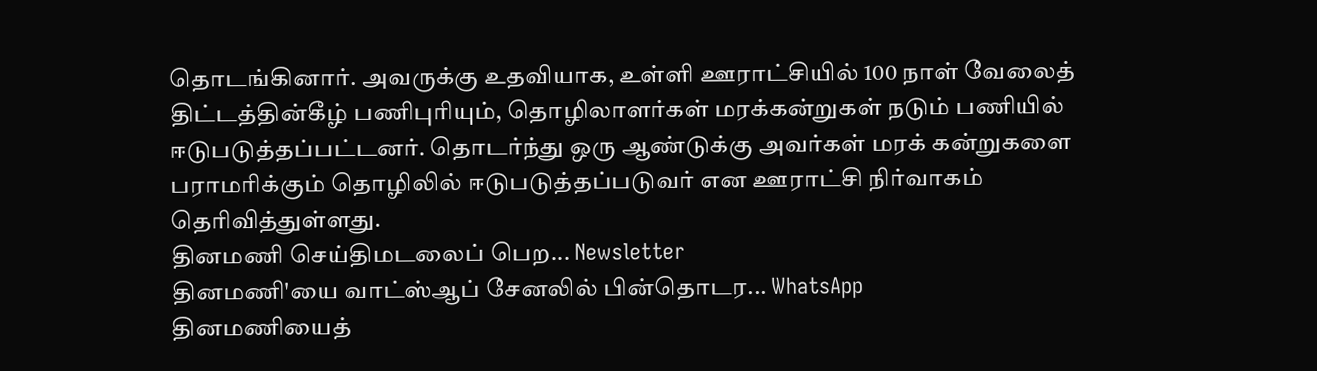தொடங்கினார். அவருக்கு உதவியாக, உள்ளி ஊராட்சியில் 100 நாள் வேலைத் திட்டத்தின்கீழ் பணிபுரியும், தொழிலாளர்கள் மரக்கன்றுகள் நடும் பணியில் ஈடுபடுத்தப்பட்டனர். தொடர்ந்து ஒரு ஆண்டுக்கு அவர்கள் மரக் கன்றுகளை பராமரிக்கும் தொழிலில் ஈடுபடுத்தப்படுவர் என ஊராட்சி நிர்வாகம் தெரிவித்துள்ளது.
தினமணி செய்திமடலைப் பெற... Newsletter
தினமணி'யை வாட்ஸ்ஆப் சேனலில் பின்தொடர... WhatsApp
தினமணியைத்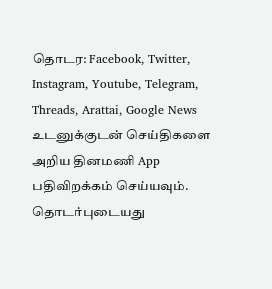தொடர: Facebook, Twitter, Instagram, Youtube, Telegram, Threads, Arattai, Google News
உடனுக்குடன் செய்திகளை அறிய தினமணி App பதிவிறக்கம் செய்யவும்.
தொடர்புடையது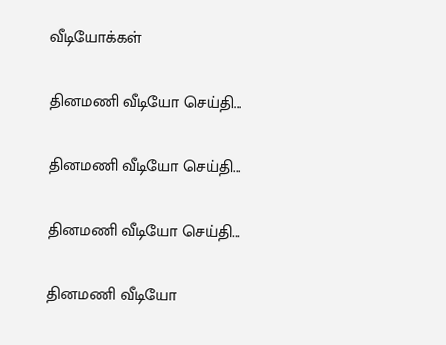வீடியோக்கள்

தினமணி வீடியோ செய்தி...

தினமணி வீடியோ செய்தி...

தினமணி வீடியோ செய்தி...

தினமணி வீடியோ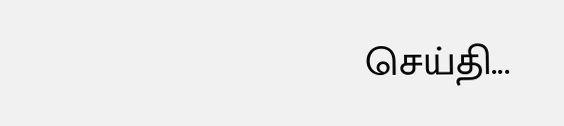செய்தி...